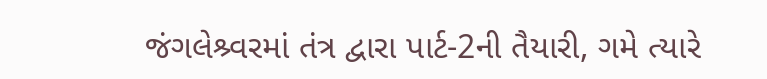જંગલેશ્ર્વરમાં તંત્ર દ્વારા પાર્ટ-2ની તૈયારી, ગમે ત્યારે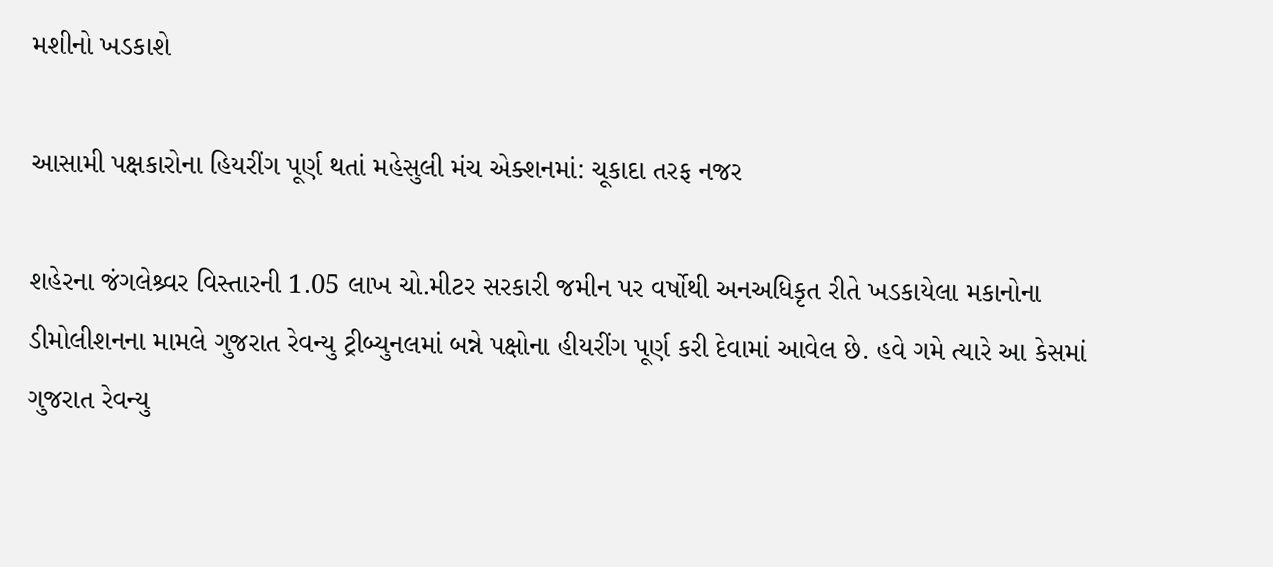મશીનો ખડકાશે

આસામી પક્ષકારોના હિયરીંગ પૂર્ણ થતાં મહેસુલી મંચ એક્શનમાં: ચૂકાદા તરફ નજર

શહેરના જંગલેશ્ર્વર વિસ્તારની 1.05 લાખ ચો.મીટર સરકારી જમીન પર વર્ષોથી અનઅધિકૃત રીતે ખડકાયેલા મકાનોના ડીમોલીશનના મામલે ગુજરાત રેવન્યુ ટ્રીબ્યુનલમાં બન્ને પક્ષોના હીયરીંગ પૂર્ણ કરી દેવામાં આવેલ છે. હવે ગમે ત્યારે આ કેસમાં ગુજરાત રેવન્યુ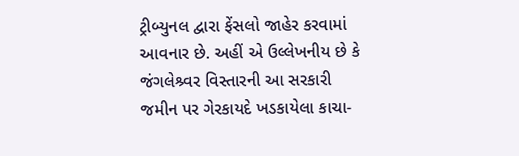ટ્રીબ્યુનલ દ્વારા ફેંસલો જાહેર કરવામાં આવનાર છે. અહીં એ ઉલ્લેખનીય છે કે જંગલેશ્ર્વર વિસ્તારની આ સરકારી જમીન પર ગેરકાયદે ખડકાયેલા કાચા-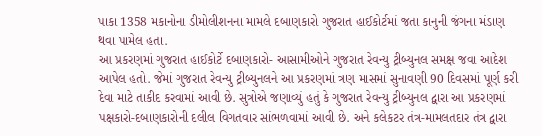પાકા 1358 મકાનોના ડીમોલીશનના મામલે દબાણકારો ગુજરાત હાઈકોર્ટમાં જતા કાનુની જંગના મંડાણ થવા પામેલ હતા.
આ પ્રકરણમાં ગુજરાત હાઈકોર્ટે દબાણકારો- આસામીઓને ગુજરાત રેવન્યુ ટ્રીબ્યુનલ સમક્ષ જવા આદેશ આપેલ હતો. જેમાં ગુજરાત રેવન્યુ ટ્રીબ્યુનલને આ પ્રકરણમાં ત્રણ માસમાં સુનાવણી 90 દિવસમાં પૂર્ણ કરી દેવા માટે તાકીદ કરવામાં આવી છે. સુત્રોએ જણાવ્યું હતું કે ગુજરાત રેવન્યુ ટ્રીબ્યુનલ દ્વારા આ પ્રકરણમાં પક્ષકારો-દબાણકારોની દલીલ વિગતવાર સાંભળવામાં આવી છે. અને કલેકટર તંત્ર-મામલતદાર તંત્ર દ્વારા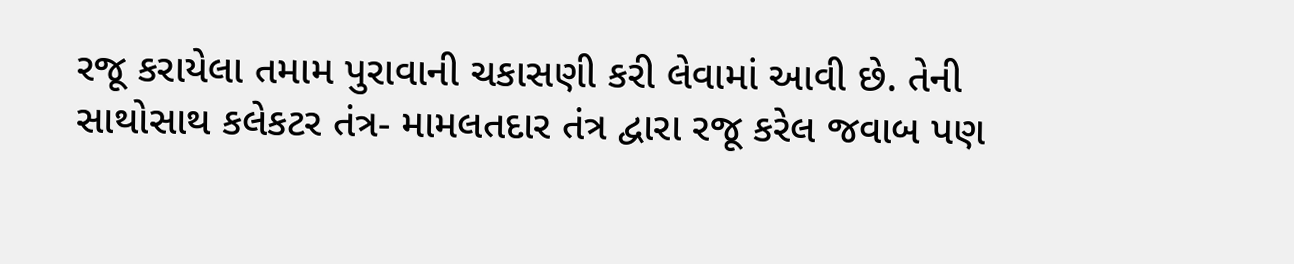રજૂ કરાયેલા તમામ પુરાવાની ચકાસણી કરી લેવામાં આવી છે. તેની સાથોસાથ કલેકટર તંત્ર- મામલતદાર તંત્ર દ્વારા રજૂ કરેલ જવાબ પણ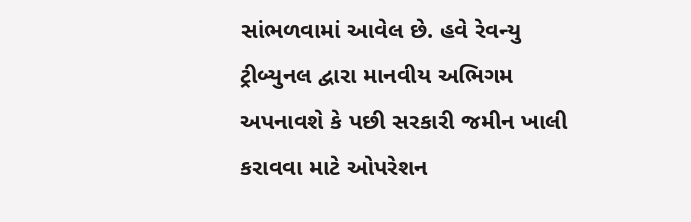સાંભળવામાં આવેલ છે. હવે રેવન્યુ ટ્રીબ્યુનલ દ્વારા માનવીય અભિગમ અપનાવશે કે પછી સરકારી જમીન ખાલી કરાવવા માટે ઓપરેશન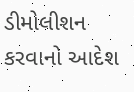ડીમોલીશન કરવાનો આદેશ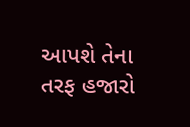આપશે તેના તરફ હજારો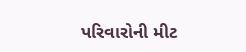પરિવારોની મીટ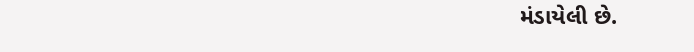મંડાયેલી છે.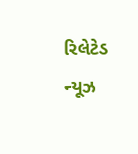રિલેટેડ ન્યૂઝ